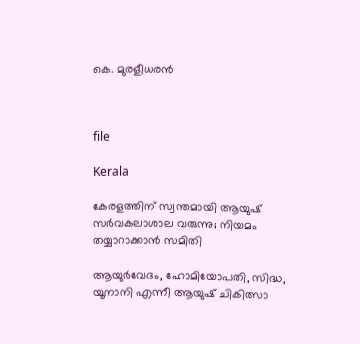കെ. മുരളീധരൻ



file

Kerala

കേരളത്തിന് സ്വന്തമായി ആയുഷ് സർവകലാശാല വരുന്നു; നിയമം തയ്യാറാക്കാൻ സമിതി

ആയുർവേദം, ഹോമിയോപതി, സിദ്ധ, യൂനാനി എന്നീ ആയുഷ് ചികിത്സാ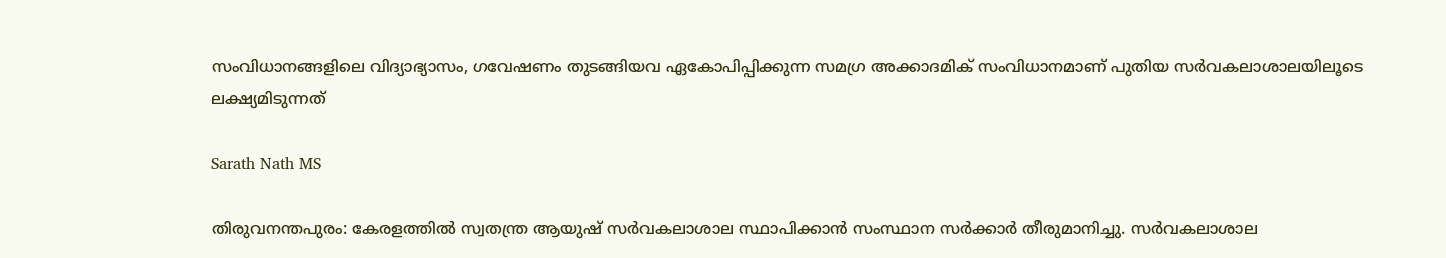സംവിധാനങ്ങളിലെ വിദ്യാഭ്യാസം, ഗവേഷണം തുടങ്ങിയവ ഏകോപിപ്പിക്കുന്ന സമഗ്ര അക്കാദമിക് സംവിധാനമാണ് പുതിയ സർവകലാശാലയിലൂടെ ലക്ഷ്യമിടുന്നത്

Sarath Nath MS

തിരുവനന്തപുരം: കേരളത്തിൽ സ്വതന്ത്ര ആയുഷ് സർവകലാശാല സ്ഥാപിക്കാൻ സംസ്ഥാന സർക്കാർ തീരുമാനിച്ചു. സർവകലാശാല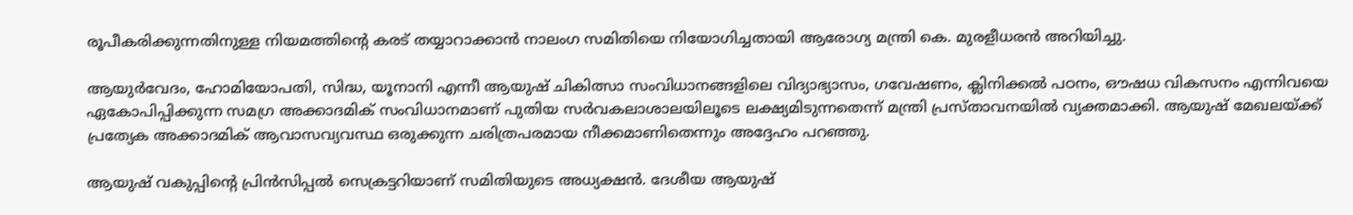രൂപീകരിക്കുന്നതിനുള്ള നിയമത്തിന്‍റെ കരട് തയ്യാറാക്കാൻ നാലംഗ സമിതിയെ നിയോഗിച്ചതായി ആരോഗ്യ മന്ത്രി കെ. മുരളീധരൻ അറിയിച്ചു.

ആയുർവേദം, ഹോമിയോപതി, സിദ്ധ, യൂനാനി എന്നീ ആയുഷ് ചികിത്സാ സംവിധാനങ്ങളിലെ വിദ്യാഭ്യാസം, ഗവേഷണം, ക്ലിനിക്കൽ പഠനം, ഔഷധ വികസനം എന്നിവയെ ഏകോപിപ്പിക്കുന്ന സമഗ്ര അക്കാദമിക് സംവിധാനമാണ് പുതിയ സർവകലാശാലയിലൂടെ ലക്ഷ്യമിടുന്നതെന്ന് മന്ത്രി പ്രസ്താവനയിൽ വ്യക്തമാക്കി. ആയുഷ് മേഖലയ്ക്ക് പ്രത്യേക അക്കാദമിക് ആവാസവ്യവസ്ഥ ഒരുക്കുന്ന ചരിത്രപരമായ നീക്കമാണിതെന്നും അദ്ദേഹം പറഞ്ഞു.

ആയുഷ് വകുപ്പിന്‍റെ പ്രിൻസിപ്പൽ സെക്രട്ടറിയാണ് സമിതിയുടെ അധ്യക്ഷൻ. ദേശീയ ആയുഷ്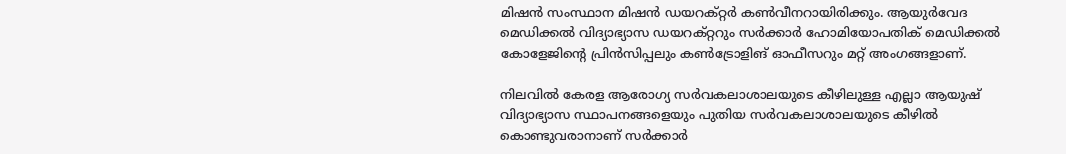മിഷൻ സംസ്ഥാന മിഷൻ ഡയറക്റ്റർ കൺവീനറായിരിക്കും. ആയുർവേദ മെഡിക്കൽ വിദ്യാഭ്യാസ ഡയറക്റ്ററും സർക്കാർ ഹോമിയോപതിക് മെഡിക്കൽ കോളേജിന്‍റെ പ്രിൻസിപ്പലും കൺട്രോളിങ് ഓഫീസറും മറ്റ് അംഗങ്ങളാണ്.

നിലവിൽ കേരള ആരോഗ്യ സർവകലാശാലയുടെ കീഴിലുള്ള എല്ലാ ആയുഷ് വിദ്യാഭ്യാസ സ്ഥാപനങ്ങളെയും പുതിയ സർവകലാശാലയുടെ കീഴിൽ കൊണ്ടുവരാനാണ് സർക്കാർ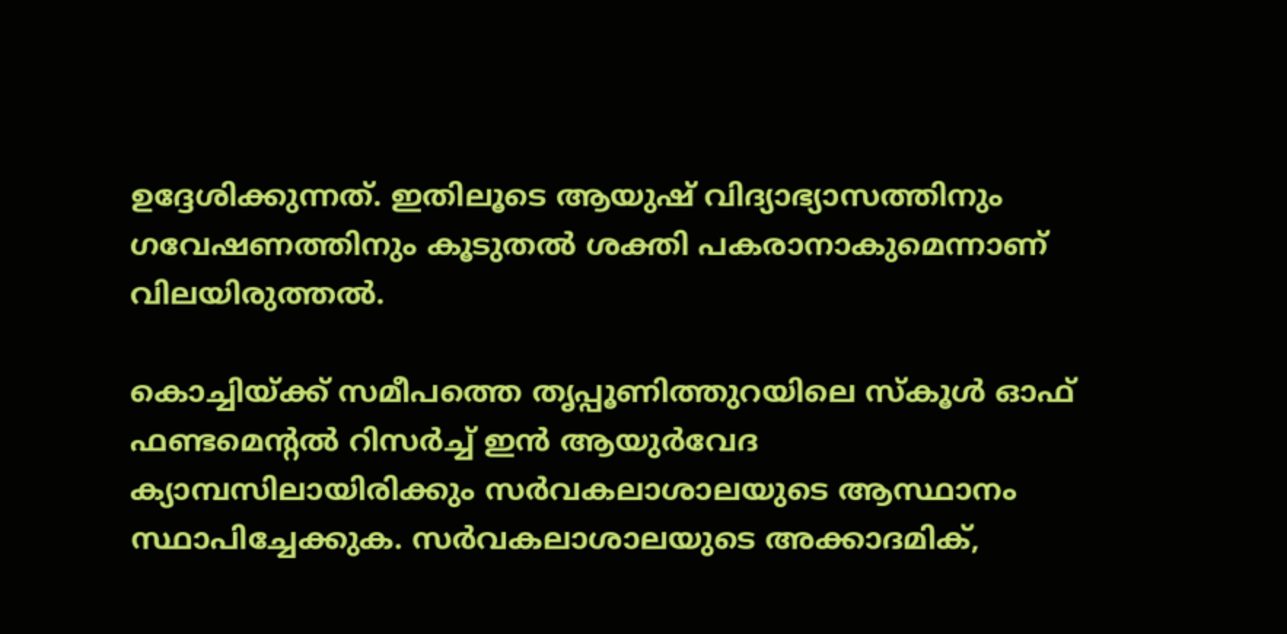ഉദ്ദേശിക്കുന്നത്. ഇതിലൂടെ ആയുഷ് വിദ്യാഭ്യാസത്തിനും ഗവേഷണത്തിനും കൂടുതൽ ശക്തി പകരാനാകുമെന്നാണ് വിലയിരുത്തൽ.

കൊച്ചിയ്ക്ക് സമീപത്തെ തൃപ്പൂണിത്തുറയിലെ സ്കൂൾ ഓഫ് ഫണ്ടമെന്‍റൽ റിസർച്ച് ഇൻ ആയുർവേദ ക്യാമ്പസിലായിരിക്കും സർവകലാശാലയുടെ ആസ്ഥാനം സ്ഥാപിച്ചേക്കുക. സർവകലാശാലയുടെ അക്കാദമിക്,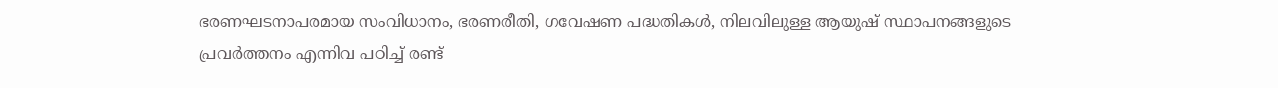ഭരണഘടനാപരമായ സംവിധാനം, ഭരണരീതി, ഗവേഷണ പദ്ധതികൾ, നിലവിലുള്ള ആയുഷ് സ്ഥാപനങ്ങളുടെ പ്രവർത്തനം എന്നിവ പഠിച്ച് രണ്ട്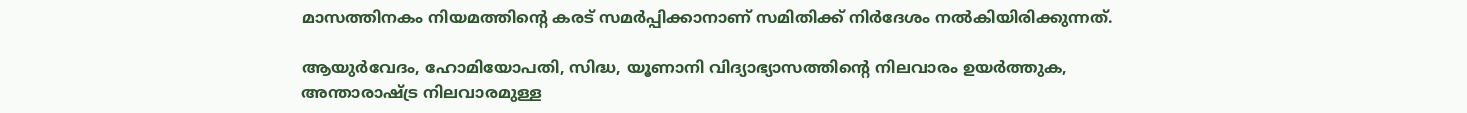മാസത്തിനകം നിയമത്തിന്‍റെ കരട് സമർപ്പിക്കാനാണ് സമിതിക്ക് നിർദേശം നൽകിയിരിക്കുന്നത്.

ആയുർവേദം, ഹോമിയോപതി, സിദ്ധ, യൂണാനി വിദ്യാഭ്യാസത്തിന്‍റെ നിലവാരം ഉയർത്തുക, അന്താരാഷ്ട്ര നിലവാരമുള്ള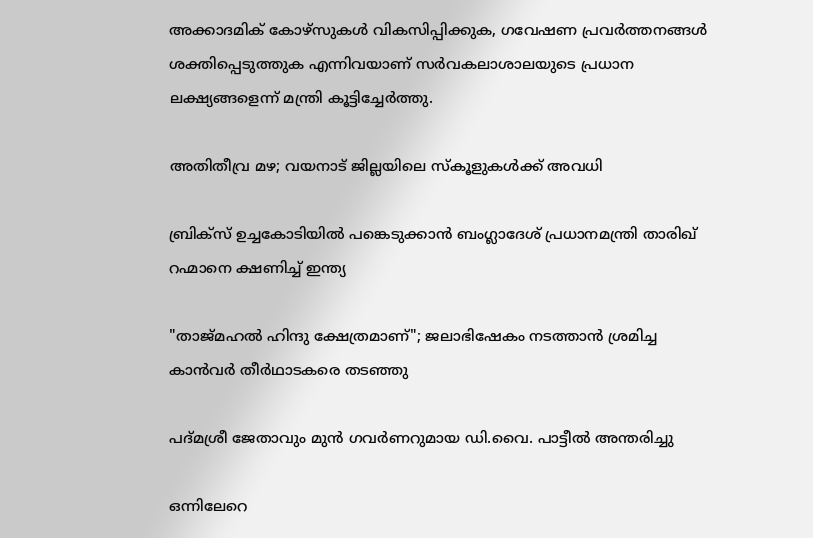അക്കാദമിക് കോഴ്‌സുകൾ വികസിപ്പിക്കുക, ഗവേഷണ പ്രവർത്തനങ്ങൾ ശക്തിപ്പെടുത്തുക എന്നിവയാണ് സർവകലാശാലയുടെ പ്രധാന ലക്ഷ്യങ്ങളെന്ന് മന്ത്രി കൂട്ടിച്ചേർത്തു.

അതിതീവ്ര മഴ; വയനാട് ജില്ലയിലെ സ്കൂളുകൾക്ക് അവധി

ബ്രിക്സ് ഉച്ചകോടിയിൽ പങ്കെടുക്കാൻ ബംഗ്ലാദേശ് പ്രധാനമന്ത്രി താരിഖ് റഹ്മാനെ ക്ഷണിച്ച് ഇന്ത്യ

"താജ്മഹൽ ഹിന്ദു ക്ഷേത്രമാണ്"; ജലാഭിഷേകം നടത്താൻ ശ്രമിച്ച കാൻവർ തീർഥാടകരെ തടഞ്ഞു

പദ്മശ്രീ ജേതാവും മുൻ ഗവർണറുമായ ഡി.വൈ. പാട്ടീൽ അന്തരിച്ചു

ഒന്നിലേറെ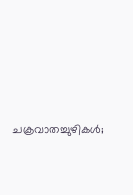ചക്രവാതച്ചുഴികൾ;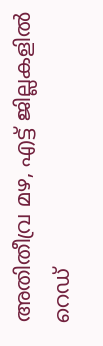അതിതീവ്ര മഴ, എട്ട് ജില്ലകളിൽ റെഡ്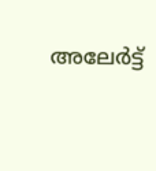അലേർട്ട്